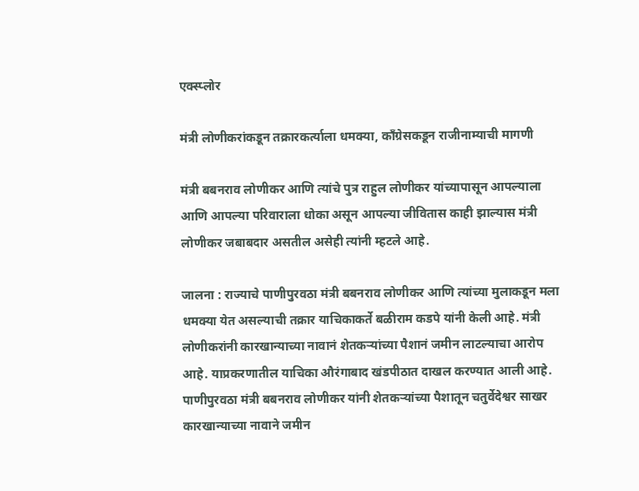एक्स्प्लोर

मंत्री लोणीकरांकडून तक्रारकर्त्याला धमक्या, काँग्रेसकडून राजीनाम्याची मागणी

मंत्री बबनराव लोणीकर आणि त्यांचे पुत्र राहुल लोणीकर यांच्यापासून आपल्याला आणि आपल्या परिवाराला धोका असून आपल्या जीवितास काही झाल्यास मंत्री लोणीकर जबाबदार असतील असेही त्यांनी म्हटले आहे.

जालना : राज्याचे पाणीपुरवठा मंत्री बबनराव लोणीकर आणि त्यांच्या मुलाकडून मला धमक्या येत असल्याची तक्रार याचिकाकर्ते बळीराम कडपे यांनी केली आहे. मंत्री लोणीकरांनी कारखान्याच्या नावानं शेतकऱ्यांच्या पैशानं जमीन लाटल्याचा आरोप आहे. याप्रकरणातील याचिका औरंगाबाद खंडपीठात दाखल करण्यात आली आहे. पाणीपुरवठा मंत्री बबनराव लोणीकर यांनी शेतकऱ्यांच्या पैशातून चतुर्वेदेश्वर साखर कारखान्याच्या नावाने जमीन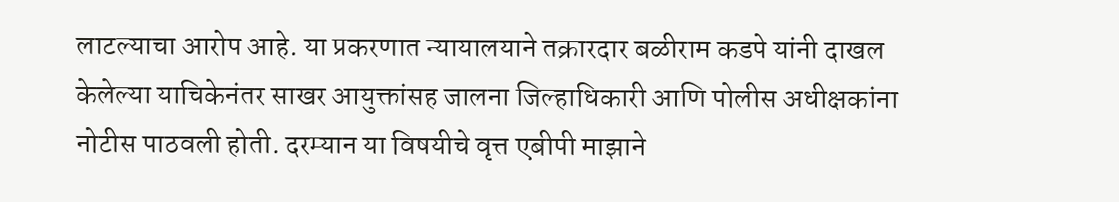लाटल्याचा आरोप आहे. या प्रकरणात न्यायालयाने तक्रारदार बळीराम कडपे यांनी दाखल केलेल्या याचिकेनंतर साखर आयुक्तांसह जालना जिल्हाधिकारी आणि पोलीस अधीक्षकांना नोटीस पाठवली होती. दरम्यान या विषयीचे वृत्त एबीपी माझाने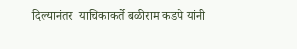दिल्यानंतर  याचिकाकर्ते बळीराम कडपे यांनी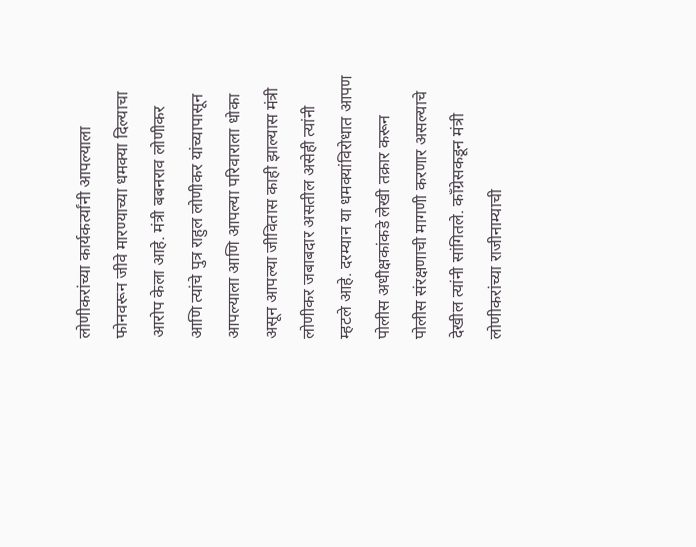लोणीकरांच्या कार्यकर्त्यांनी आपल्याला फोनवरून जीवे मारण्याच्या धमक्या दिल्याचा आरोप केला आहे. मंत्री बबनराव लोणीकर आणि त्यांचे पुत्र राहुल लोणीकर यांच्यापासून आपल्याला आणि आपल्या परिवाराला धोका असून आपल्या जीवितास काही झाल्यास मंत्री लोणीकर जबाबदार असतील असेही त्यांनी म्हटले आहे. दरम्यान या धमक्यांविरोधात आपण पोलीस अधीक्षकांकडे लेखी तक्रार करून पोलीस संरक्षणाची मागणी करणार असल्याचे देखील त्यांनी सांगितले. काँग्रेसकडून मंत्री लोणीकरांच्या राजीनाम्याची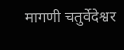मागणी चतुर्वेदेश्वर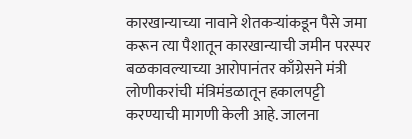कारखान्याच्या नावाने शेतकऱ्यांकडून पैसे जमा करून त्या पैशातून कारखान्याची जमीन परस्पर बळकावल्याच्या आरोपानंतर काँग्रेसने मंत्री लोणीकरांची मंत्रिमंडळातून हकालपट्टी करण्याची मागणी केली आहे. जालना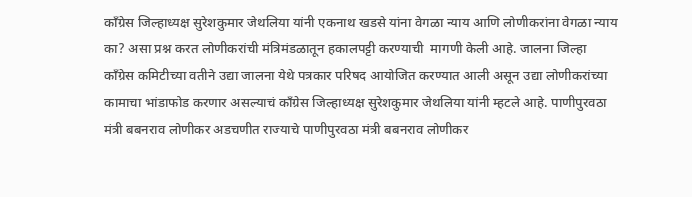काँग्रेस जिल्हाध्यक्ष सुरेशकुमार जेथलिया यांनी एकनाथ खडसे यांना वेगळा न्याय आणि लोणीकरांना वेगळा न्याय का? असा प्रश्न करत लोणीकरांची मंत्रिमंडळातून हकालपट्टी करण्याची  मागणी केली आहे. जालना जिल्हा काँग्रेस कमिटीच्या वतीने उद्या जालना येथे पत्रकार परिषद आयोजित करण्यात आली असून उद्या लोणीकरांच्या कामाचा भांडाफोड करणार असल्याचं काँग्रेस जिल्हाध्यक्ष सुरेशकुमार जेथलिया यांनी म्हटले आहे. पाणीपुरवठा मंत्री बबनराव लोणीकर अडचणीत राज्याचे पाणीपुरवठा मंत्री बबनराव लोणीकर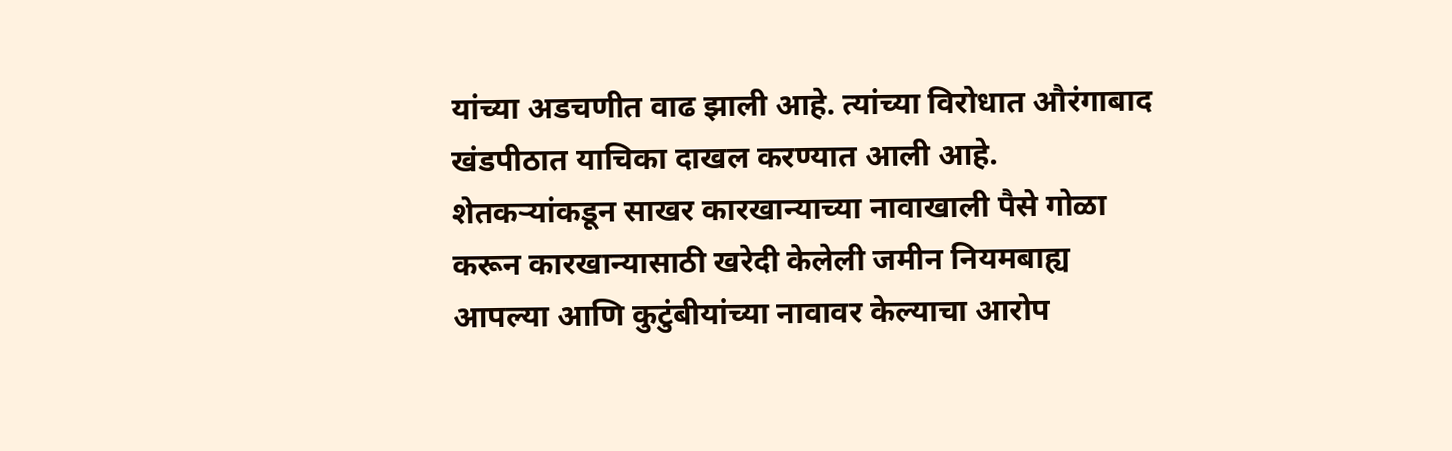यांच्या अडचणीत वाढ झाली आहे. त्यांच्या विरोधात औरंगाबाद खंडपीठात याचिका दाखल करण्यात आली आहे. शेतकऱ्यांकडून साखर कारखान्याच्या नावाखाली पैसे गोळा करून कारखान्यासाठी खरेदी केलेली जमीन नियमबाह्य आपल्या आणि कुटुंबीयांच्या नावावर केल्याचा आरोप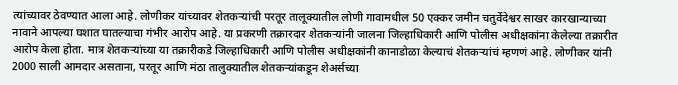त्यांच्यावर ठेवण्यात आला आहे. लोणीकर यांच्यावर शेतकऱ्यांची परतूर तालूक्यातील लोणी गावामधील 50 एक्कर जमीन चतुर्वेदेश्वर साखर कारखान्याच्या नावाने आपल्या घशात घातल्याचा गंभीर आरोप आहे. या प्रकरणी तक्रारदार शेतकऱ्यांनी जालना जिल्हाधिकारी आणि पोलीस अधीक्षकांना केलेल्या तक्रारीत आरोप केला होता. मात्र शेतकऱ्यांच्या या तक्रारीकडे जिल्हाधिकारी आणि पोलीस अधीक्षकांनी कानाडोळा केल्याचं शेतकऱ्यांचं म्हणणं आहे. लोणीकर यांनी 2000 साली आमदार असताना, परतूर आणि मंठा तालुक्यातील शेतकऱ्यांकडून शेअर्सच्या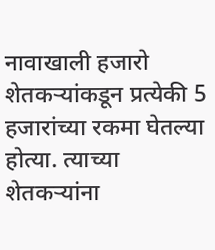नावाखाली हजारो शेतकऱ्यांकडून प्रत्येकी 5 हजारांच्या रकमा घेतल्या होत्या. त्याच्या शेतकऱ्यांना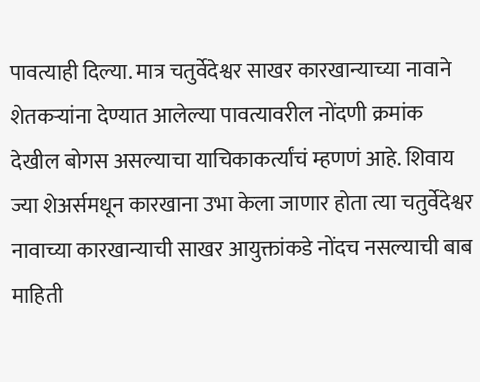पावत्याही दिल्या. मात्र चतुर्वेदेश्वर साखर कारखान्याच्या नावाने शेतकऱ्यांना देण्यात आलेल्या पावत्यावरील नोंदणी क्रमांक देखील बोगस असल्याचा याचिकाकर्त्यांचं म्हणणं आहे. शिवाय ज्या शेअर्समधून कारखाना उभा केला जाणार होता त्या चतुर्वेदेश्वर नावाच्या कारखान्याची साखर आयुक्तांकडे नोंदच नसल्याची बाब माहिती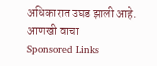अधिकारात उघड झाली आहे.
आणखी वाचा
Sponsored Links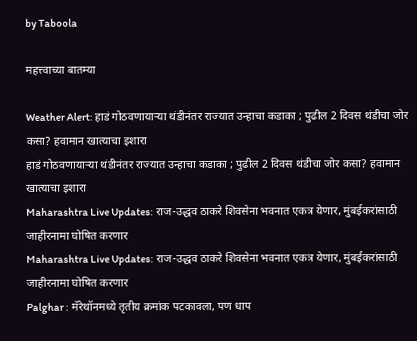by Taboola

महत्त्वाच्या बातम्या

Weather Alert: हाडं गोठवणायाऱ्या थंडीनंतर राज्यात उन्हाचा कडाका ; पुढील 2 दिवस थंडीचा जोर कसा? हवामान खात्याचा इशारा
हाडं गोठवणायाऱ्या थंडीनंतर राज्यात उन्हाचा कडाका ; पुढील 2 दिवस थंडीचा जोर कसा? हवामान खात्याचा इशारा
Maharashtra Live Updates: राज-उद्धव ठाकरे शिवसेना भवनात एकत्र येणार, मुंबईकरांसाठी जाहीरनामा घोषित करणार
Maharashtra Live Updates: राज-उद्धव ठाकरे शिवसेना भवनात एकत्र येणार, मुंबईकरांसाठी जाहीरनामा घोषित करणार
Palghar : मॅरेथॉनमध्ये तृतीय क्रमांक पटकावला, पण धाप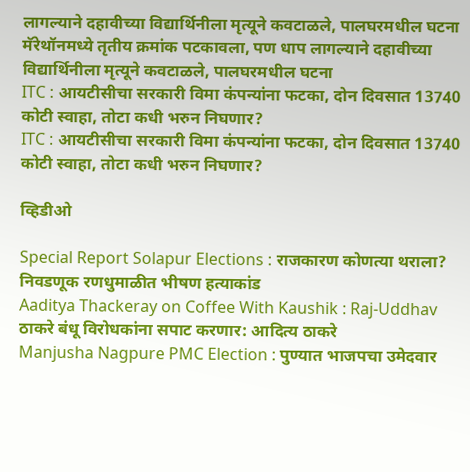लागल्याने दहावीच्या विद्यार्थिनीला मृत्यूने कवटाळले, पालघरमधील घटना
मॅरेथॉनमध्ये तृतीय क्रमांक पटकावला, पण धाप लागल्याने दहावीच्या विद्यार्थिनीला मृत्यूने कवटाळले, पालघरमधील घटना
ITC : आयटीसीचा सरकारी विमा कंपन्यांना फटका, दोन दिवसात 13740 कोटी स्वाहा, तोटा कधी भरुन निघणार?
ITC : आयटीसीचा सरकारी विमा कंपन्यांना फटका, दोन दिवसात 13740 कोटी स्वाहा, तोटा कधी भरुन निघणार?

व्हिडीओ

Special Report Solapur Elections : राजकारण कोणत्या थराला? निवडणूक रणधुमाळीत भीषण हत्याकांड
Aaditya Thackeray on Coffee With Kaushik : Raj-Uddhav ठाकरे बंधू विरोधकांना सपाट करणार: आदित्य ठाकरे
Manjusha Nagpure PMC Election : पुण्यात भाजपचा उमेदवार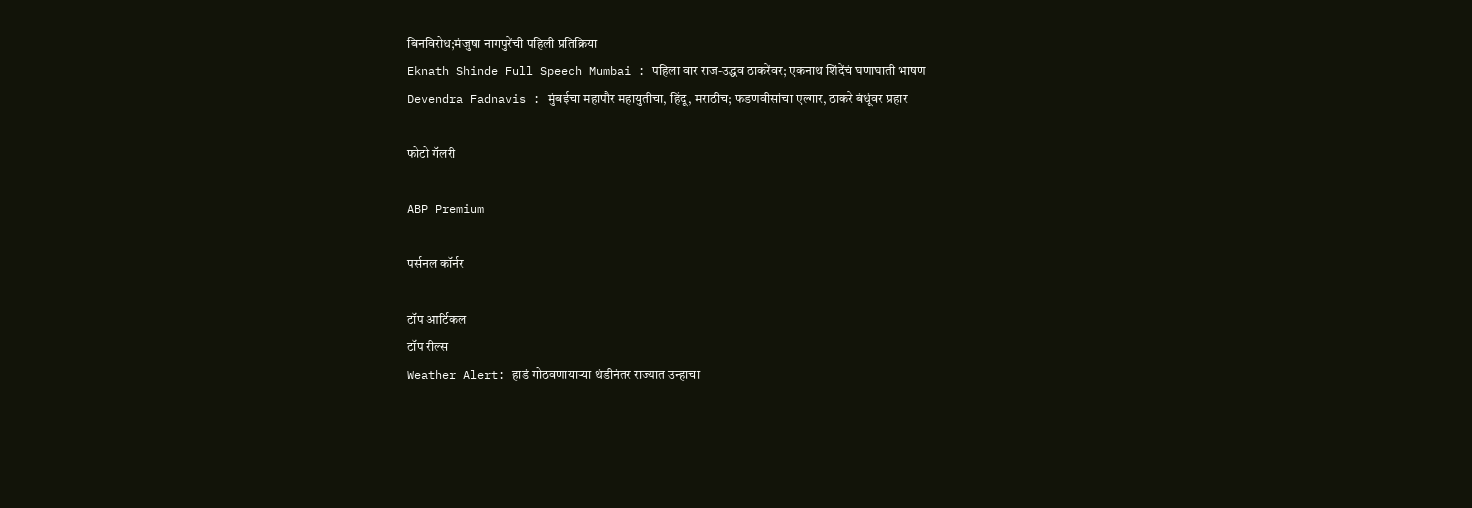बिनविरोध;मंजुषा नागपुरेंची पहिली प्रतिक्रिया
Eknath Shinde Full Speech Mumbai : पहिला वार राज-उद्धव ठाकरेंवर; एकनाथ शिंदेंचं घणाघाती भाषण
Devendra Fadnavis : मुंबईचा महापौर महायुतीचा, हिंदू, मराठीच; फडणवीसांचा एल्गार, ठाकरे बंधूंवर प्रहार

फोटो गॅलरी

ABP Premium

पर्सनल कॉर्नर

टॉप आर्टिकल
टॉप रील्स
Weather Alert: हाडं गोठवणायाऱ्या थंडीनंतर राज्यात उन्हाचा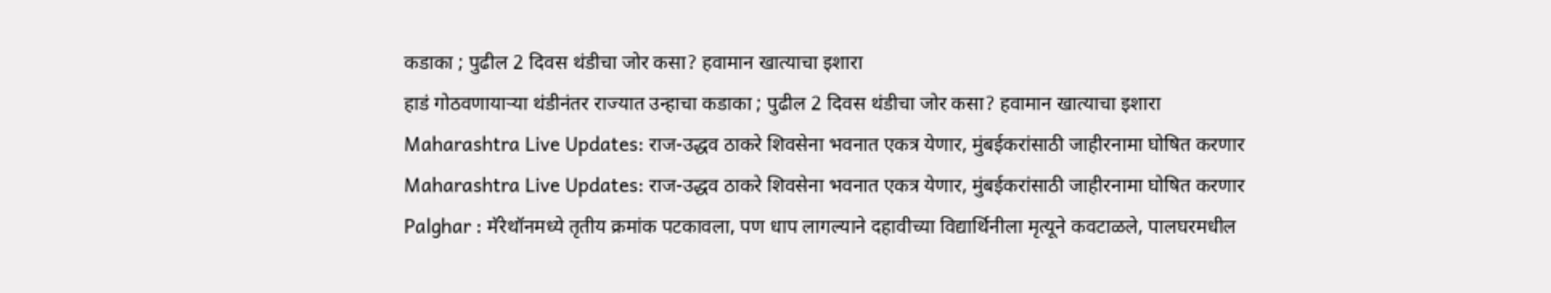कडाका ; पुढील 2 दिवस थंडीचा जोर कसा? हवामान खात्याचा इशारा
हाडं गोठवणायाऱ्या थंडीनंतर राज्यात उन्हाचा कडाका ; पुढील 2 दिवस थंडीचा जोर कसा? हवामान खात्याचा इशारा
Maharashtra Live Updates: राज-उद्धव ठाकरे शिवसेना भवनात एकत्र येणार, मुंबईकरांसाठी जाहीरनामा घोषित करणार
Maharashtra Live Updates: राज-उद्धव ठाकरे शिवसेना भवनात एकत्र येणार, मुंबईकरांसाठी जाहीरनामा घोषित करणार
Palghar : मॅरेथॉनमध्ये तृतीय क्रमांक पटकावला, पण धाप लागल्याने दहावीच्या विद्यार्थिनीला मृत्यूने कवटाळले, पालघरमधील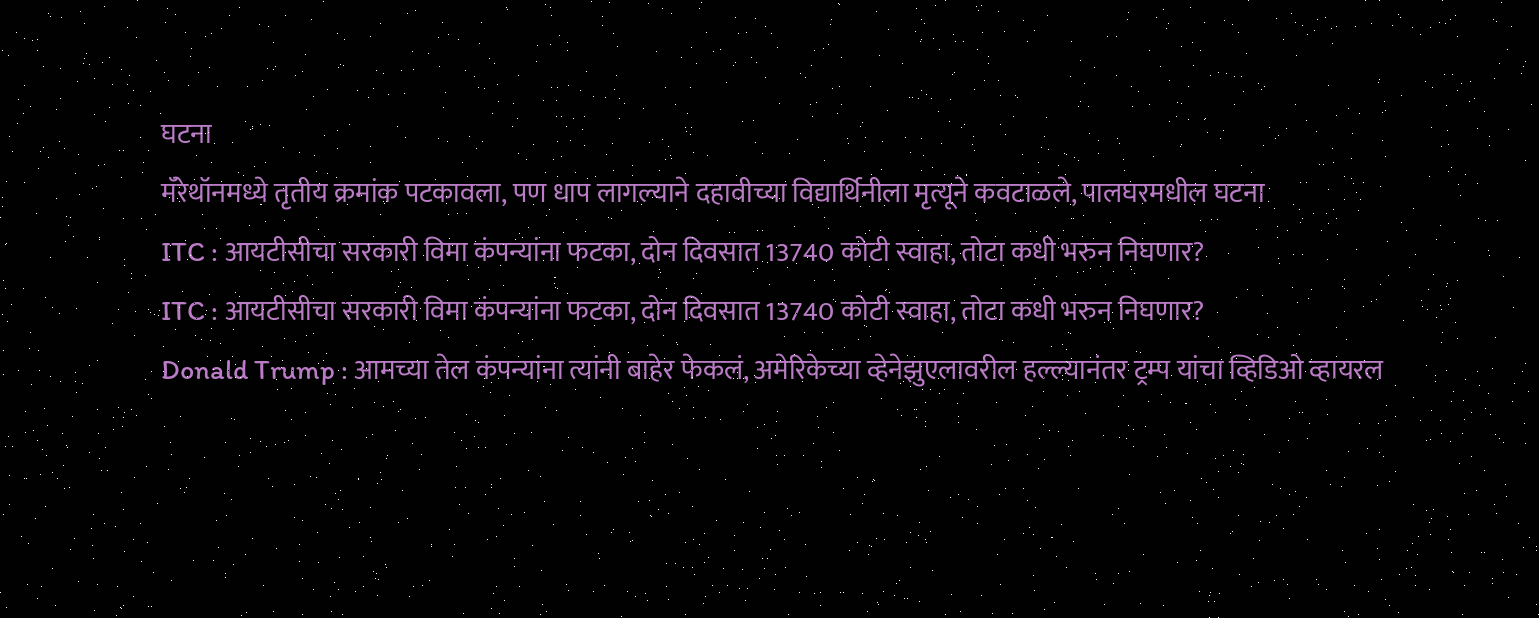घटना
मॅरेथॉनमध्ये तृतीय क्रमांक पटकावला, पण धाप लागल्याने दहावीच्या विद्यार्थिनीला मृत्यूने कवटाळले, पालघरमधील घटना
ITC : आयटीसीचा सरकारी विमा कंपन्यांना फटका, दोन दिवसात 13740 कोटी स्वाहा, तोटा कधी भरुन निघणार?
ITC : आयटीसीचा सरकारी विमा कंपन्यांना फटका, दोन दिवसात 13740 कोटी स्वाहा, तोटा कधी भरुन निघणार?
Donald Trump : आमच्या तेल कंपन्यांना त्यांनी बाहेर फेकलं, अमेरिकेच्या व्हेनेझुएलावरील हल्ल्यानंतर ट्रम्प यांचा व्हिडिओ व्हायरल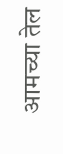आमच्या तेल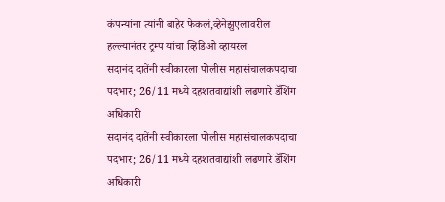कंपन्यांना त्यांनी बाहेर फेकलं,व्हेनेझुएलावरील हल्ल्यानंतर ट्रम्प यांचा व्हिडिओ व्हायरल
सदानंद दातेंनी स्वीकारला पोलीस महासंचालकपदाचा पदभार; 26/11 मध्ये दहशतवाद्यांशी लढणारे डॅशिंग अधिकारी
सदानंद दातेंनी स्वीकारला पोलीस महासंचालकपदाचा पदभार; 26/11 मध्ये दहशतवाद्यांशी लढणारे डॅशिंग अधिकारी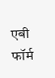एबी फॉर्म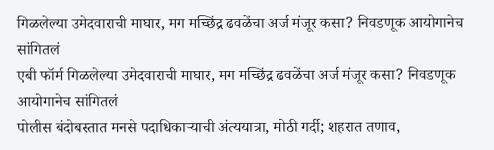गिळलेल्या उमेदवाराची माघार, मग मच्छिंद्र ढवळेंचा अर्ज मंजूर कसा? निवडणूक आयोगानेच सांगितलं
एबी फॉर्म गिळलेल्या उमेदवाराची माघार, मग मच्छिंद्र ढवळेंचा अर्ज मंजूर कसा? निवडणूक आयोगानेच सांगितलं
पोलीस बंदोबस्तात मनसे पदाधिकाऱ्याची अंत्ययात्रा, मोठी गर्दी; शहरात तणाव,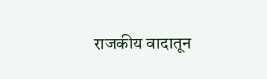राजकीय वादातून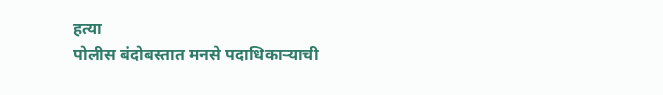हत्या
पोलीस बंदोबस्तात मनसे पदाधिकाऱ्याची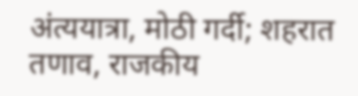अंत्ययात्रा, मोठी गर्दी; शहरात तणाव, राजकीय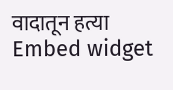वादातून हत्या
Embed widget